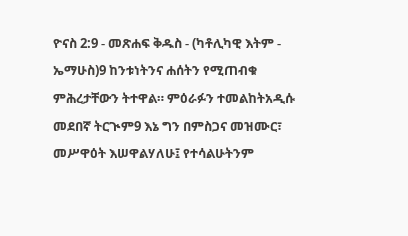ዮናስ 2:9 - መጽሐፍ ቅዱስ - (ካቶሊካዊ እትም - ኤማሁስ)9 ከንቱነትንና ሐሰትን የሚጠብቁ ምሕረታቸውን ትተዋል። ምዕራፉን ተመልከትአዲሱ መደበኛ ትርጒም9 እኔ ግን በምስጋና መዝሙር፣ መሥዋዕት እሠዋልሃለሁ፤ የተሳልሁትንም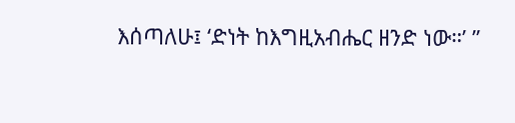እሰጣለሁ፤ ‘ድነት ከእግዚአብሔር ዘንድ ነው።’ ”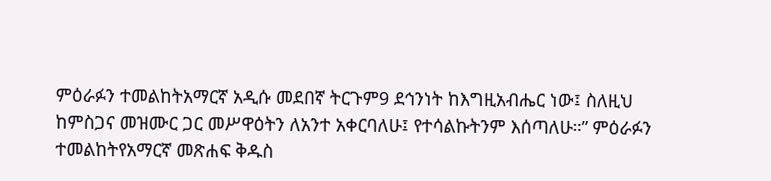ምዕራፉን ተመልከትአማርኛ አዲሱ መደበኛ ትርጉም9 ደኅንነት ከእግዚአብሔር ነው፤ ስለዚህ ከምስጋና መዝሙር ጋር መሥዋዕትን ለአንተ አቀርባለሁ፤ የተሳልኩትንም እሰጣለሁ።” ምዕራፉን ተመልከትየአማርኛ መጽሐፍ ቅዱስ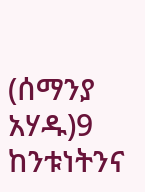(ሰማንያ አሃዱ)9 ከንቱነትንና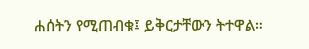ሐሰትን የሚጠብቁ፤ ይቅርታቸውን ትተዋል።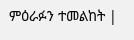ምዕራፉን ተመልከት |